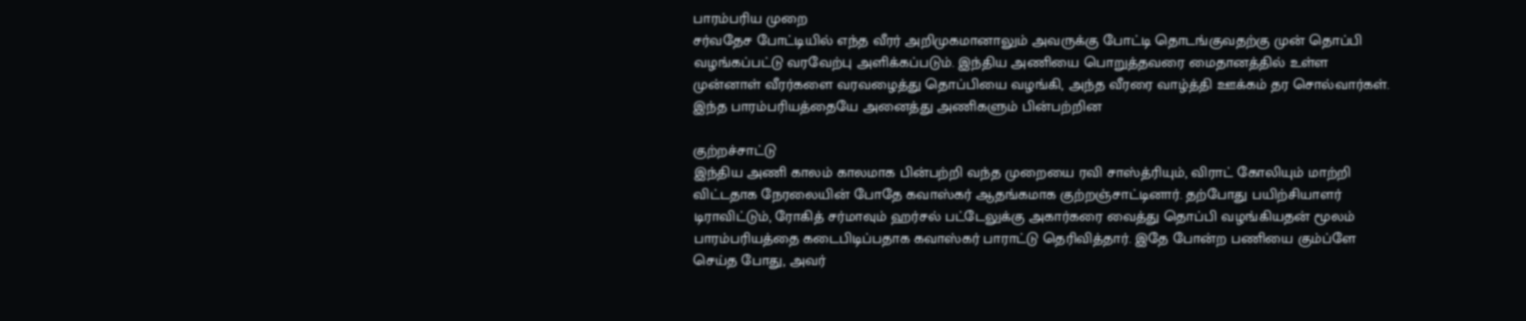பாரம்பரிய முறை
சர்வதேச போட்டியில் எந்த வீரர் அறிமுகமானாலும் அவருக்கு போட்டி தொடங்குவதற்கு முன் தொப்பி வழங்கப்பட்டு வரவேற்பு அளிக்கப்படும். இந்திய அணியை பொறுத்தவரை மைதானத்தில் உள்ள முன்னாள் வீரர்களை வரவழைத்து தொப்பியை வழங்கி, அந்த வீரரை வாழ்த்தி ஊக்கம் தர சொல்வார்கள். இந்த பாரம்பரியத்தையே அனைத்து அணிகளும் பின்பற்றின

குற்றச்சாட்டு
இந்திய அணி காலம் காலமாக பின்பற்றி வந்த முறையை ரவி சாஸ்த்ரியும், விராட் கோலியும் மாற்றி விட்டதாக நேரலையின் போதே கவாஸ்கர் ஆதங்கமாக குற்றஞ்சாட்டினார். தற்போது பயிற்சியாளர் டிராவிட்டும், ரோகித் சர்மாவும் ஹர்சல் பட்டேலுக்கு அகார்கரை வைத்து தொப்பி வழங்கியதன் மூலம் பாரம்பரியத்தை கடைபிடிப்பதாக கவாஸ்கர் பாராட்டு தெரிவித்தார். இதே போன்ற பணியை கும்ப்ளே செய்த போது, அவர்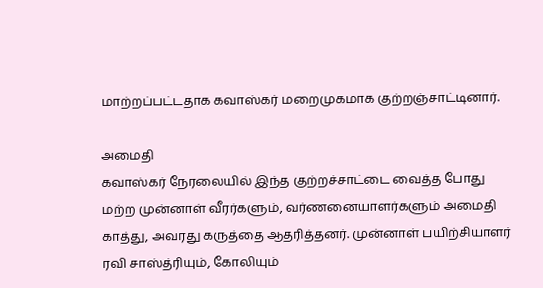மாற்றப்பட்டதாக கவாஸ்கர் மறைமுகமாக குற்றஞ்சாட்டினார்.

அமைதி
கவாஸ்கர் நேரலையில் இந்த குற்றச்சாட்டை வைத்த போது மற்ற முன்னாள் வீரர்களும், வர்ணனையாளர்களும் அமைதி காத்து, அவரது கருத்தை ஆதரித்தனர். முன்னாள் பயிற்சியாளர் ரவி சாஸ்த்ரியும், கோலியும்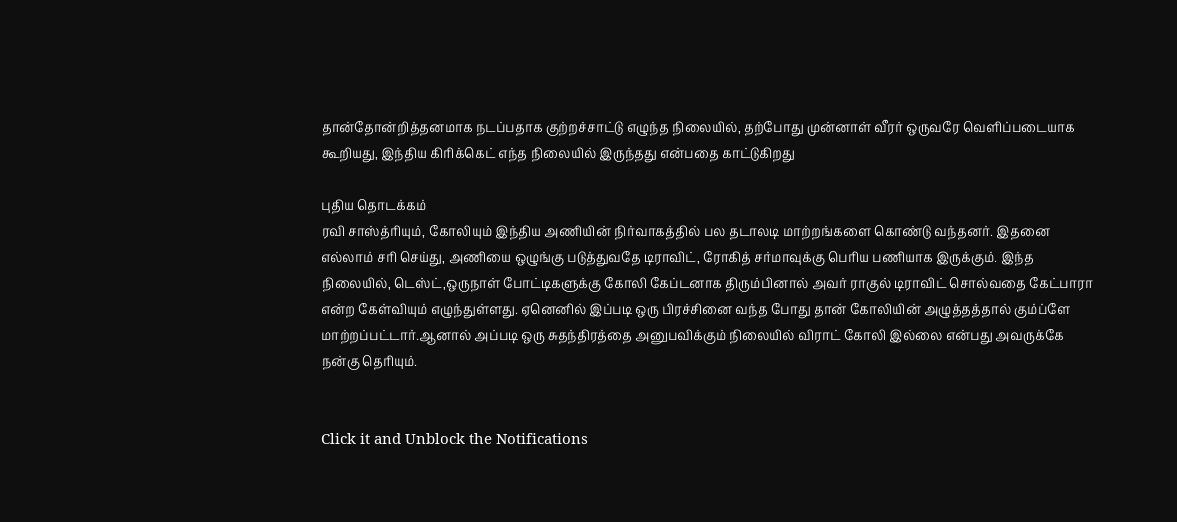தான்தோன்றித்தனமாக நடப்பதாக குற்றச்சாட்டு எழுந்த நிலையில், தற்போது முன்னாள் வீரர் ஒருவரே வெளிப்படையாக கூறியது, இந்திய கிரிக்கெட் எந்த நிலையில் இருந்தது என்பதை காட்டுகிறது

புதிய தொடக்கம்
ரவி சாஸ்த்ரியும், கோலியும் இந்திய அணியின் நிர்வாகத்தில் பல தடாலடி மாற்றங்களை கொண்டு வந்தனர். இதனை எல்லாம் சரி செய்து, அணியை ஒழுங்கு படுத்துவதே டிராவிட், ரோகித் சர்மாவுக்கு பெரிய பணியாக இருக்கும். இந்த நிலையில், டெஸ்ட்,ஒருநாள் போட்டிகளுக்கு கோலி கேப்டனாக திரும்பினால் அவர் ராகுல் டிராவிட் சொல்வதை கேட்பாரா என்ற கேள்வியும் எழுந்துள்ளது. ஏனெனில் இப்படி ஒரு பிரச்சினை வந்த போது தான் கோலியின் அழுத்தத்தால் கும்ப்ளே மாற்றப்பட்டார்.ஆனால் அப்படி ஒரு சுதந்திரத்தை அனுபவிக்கும் நிலையில் விராட் கோலி இல்லை என்பது அவருக்கே நன்கு தெரியும்.


Click it and Unblock the Notifications